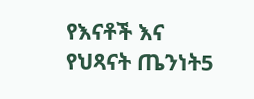የእናቶች እና የህጻናት ጤንነት5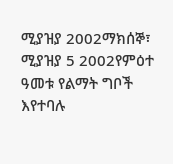ሚያዝያ 2002ማክሰኞ፣ ሚያዝያ 5 2002የምዕተ ዓመቱ የልማት ግቦች እየተባሉ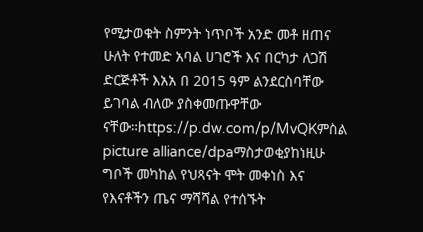የሚታወቁት ስምንት ነጥቦች አንድ መቶ ዘጠና ሁለት የተመድ አባል ሀገሮች እና በርካታ ለጋሽ ድርጅቶች እአአ በ 2015 ዓም ልንደርስባቸው ይገባል ብለው ያስቀመጡዋቸው ናቸው።https://p.dw.com/p/MvQKምስል picture alliance/dpaማስታወቂያከነዚሁ ግቦች መካከል የህጻናት ሞት መቀነስ እና የእናቶችን ጤና ማሻሻል የተሰኙት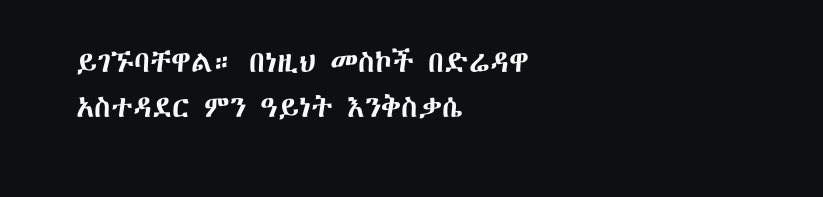ይገኙባቸዋል። በነዚህ መስኮች በድሬዳዋ አስተዳደር ምን ዓይነት እንቅስቃሴ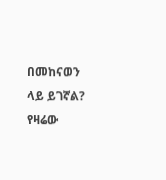በመከናወን ላይ ይገኛል? የዛሬው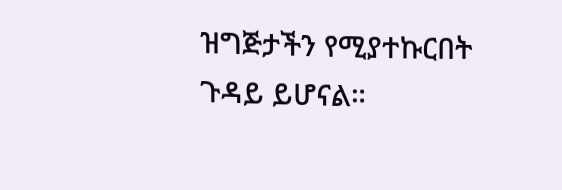ዝግጅታችን የሚያተኩርበት ጉዳይ ይሆናል።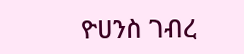ዮሀንስ ገብረ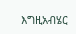እግዚአብሄር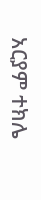አርያም ተክሌ